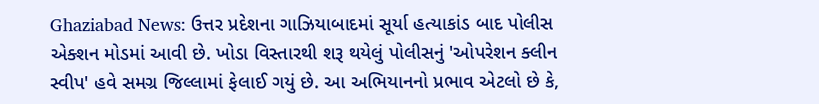Ghaziabad News: ઉત્તર પ્રદેશના ગાઝિયાબાદમાં સૂર્યા હત્યાકાંડ બાદ પોલીસ એક્શન મોડમાં આવી છે. ખોડા વિસ્તારથી શરૂ થયેલું પોલીસનું 'ઓપરેશન ક્લીન સ્વીપ' હવે સમગ્ર જિલ્લામાં ફેલાઈ ગયું છે. આ અભિયાનનો પ્રભાવ એટલો છે કે,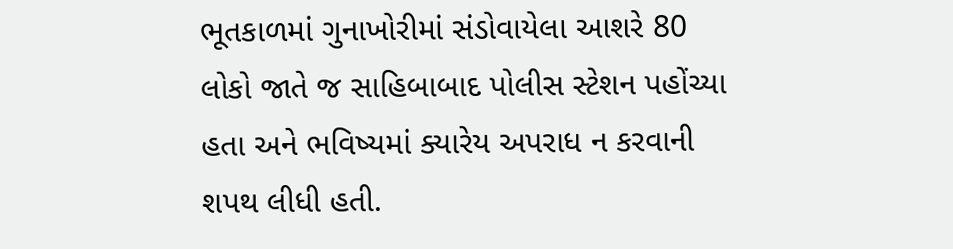ભૂતકાળમાં ગુનાખોરીમાં સંડોવાયેલા આશરે 80 લોકો જાતે જ સાહિબાબાદ પોલીસ સ્ટેશન પહોંચ્યા હતા અને ભવિષ્યમાં ક્યારેય અપરાધ ન કરવાની શપથ લીધી હતી.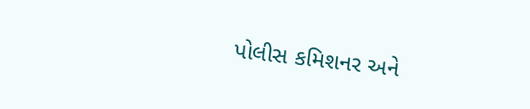પોલીસ કમિશનર અને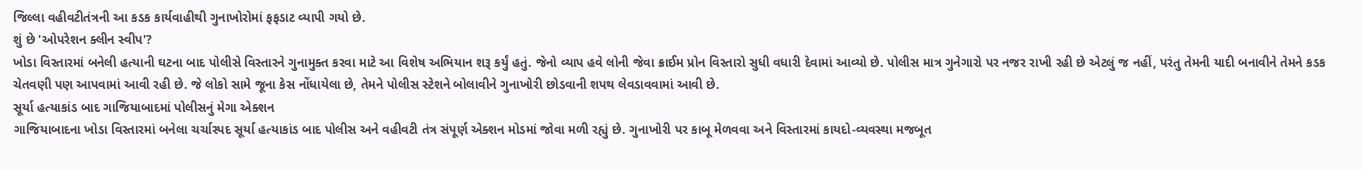જિલ્લા વહીવટીતંત્રની આ કડક કાર્યવાહીથી ગુનાખોરોમાં ફફડાટ વ્યાપી ગયો છે.
શું છે 'ઓપરેશન ક્લીન સ્વીપ'?
ખોડા વિસ્તારમાં બનેલી હત્યાની ઘટના બાદ પોલીસે વિસ્તારને ગુનામુક્ત કરવા માટે આ વિશેષ અભિયાન શરૂ કર્યું હતું. જેનો વ્યાપ હવે લોની જેવા ક્રાઈમ પ્રોન વિસ્તારો સુધી વધારી દેવામાં આવ્યો છે. પોલીસ માત્ર ગુનેગારો પર નજર રાખી રહી છે એટલું જ નહીં, પરંતુ તેમની યાદી બનાવીને તેમને કડક ચેતવણી પણ આપવામાં આવી રહી છે. જે લોકો સામે જૂના કેસ નોંધાયેલા છે, તેમને પોલીસ સ્ટેશને બોલાવીને ગુનાખોરી છોડવાની શપથ લેવડાવવામાં આવી છે.
સૂર્યા હત્યાકાંડ બાદ ગાજિયાબાદમાં પોલીસનું મેગા એક્શન
ગાજિયાબાદના ખોડા વિસ્તારમાં બનેલા ચર્ચાસ્પદ સૂર્યા હત્યાકાંડ બાદ પોલીસ અને વહીવટી તંત્ર સંપૂર્ણ એક્શન મોડમાં જોવા મળી રહ્યું છે. ગુનાખોરી પર કાબૂ મેળવવા અને વિસ્તારમાં કાયદો-વ્યવસ્થા મજબૂત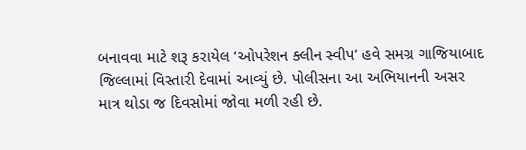બનાવવા માટે શરૂ કરાયેલ ‘ઓપરેશન ક્લીન સ્વીપ’ હવે સમગ્ર ગાજિયાબાદ જિલ્લામાં વિસ્તારી દેવામાં આવ્યું છે. પોલીસના આ અભિયાનની અસર માત્ર થોડા જ દિવસોમાં જોવા મળી રહી છે.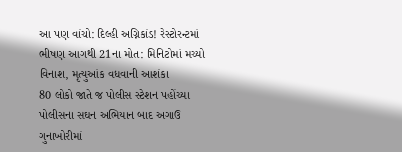આ પણ વાંચો: દિલ્હી અગ્નિકાંડ! રેસ્ટોરન્ટમાં ભીષણ આગથી 21ના મોત: મિનિટોમાં મચ્યો વિનાશ, મૃત્યુઆંક વધવાની આશંકા
80 લોકો જાતે જ પોલીસ સ્ટેશન પહોંચ્યા
પોલીસના સઘન અભિયાન બાદ અગાઉ ગુનાખોરીમાં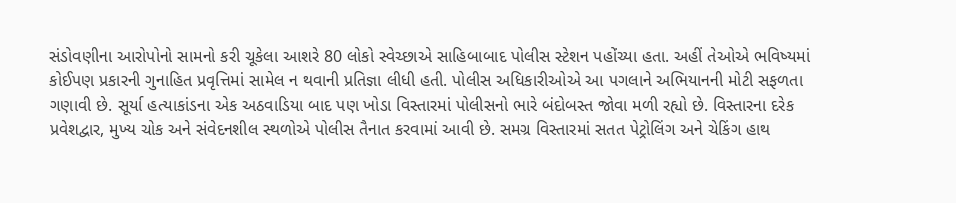સંડોવણીના આરોપોનો સામનો કરી ચૂકેલા આશરે 80 લોકો સ્વેચ્છાએ સાહિબાબાદ પોલીસ સ્ટેશન પહોંચ્યા હતા. અહીં તેઓએ ભવિષ્યમાં કોઈપણ પ્રકારની ગુનાહિત પ્રવૃત્તિમાં સામેલ ન થવાની પ્રતિજ્ઞા લીધી હતી. પોલીસ અધિકારીઓએ આ પગલાને અભિયાનની મોટી સફળતા ગણાવી છે. સૂર્યા હત્યાકાંડના એક અઠવાડિયા બાદ પણ ખોડા વિસ્તારમાં પોલીસનો ભારે બંદોબસ્ત જોવા મળી રહ્યો છે. વિસ્તારના દરેક પ્રવેશદ્વાર, મુખ્ય ચોક અને સંવેદનશીલ સ્થળોએ પોલીસ તૈનાત કરવામાં આવી છે. સમગ્ર વિસ્તારમાં સતત પેટ્રોલિંગ અને ચેકિંગ હાથ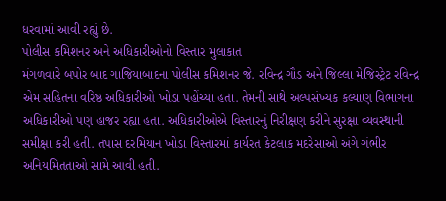ધરવામાં આવી રહ્યું છે.
પોલીસ કમિશનર અને અધિકારીઓનો વિસ્તાર મુલાકાત
મંગળવારે બપોર બાદ ગાજિયાબાદના પોલીસ કમિશનર જે. રવિન્દ્ર ગૌડ અને જિલ્લા મેજિસ્ટ્રેટ રવિન્દ્ર એમ સહિતના વરિષ્ઠ અધિકારીઓ ખોડા પહોંચ્યા હતા. તેમની સાથે અલ્પસંખ્યક કલ્યાણ વિભાગના અધિકારીઓ પણ હાજર રહ્યા હતા. અધિકારીઓએ વિસ્તારનું નિરીક્ષણ કરીને સુરક્ષા વ્યવસ્થાની સમીક્ષા કરી હતી. તપાસ દરમિયાન ખોડા વિસ્તારમાં કાર્યરત કેટલાક મદરેસાઓ અંગે ગંભીર અનિયમિતતાઓ સામે આવી હતી.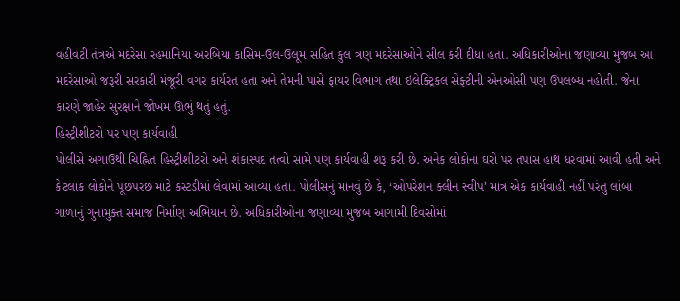વહીવટી તંત્રએ મદરેસા રહમાનિયા અરબિયા કાસિમ-ઉલ-ઉલૂમ સહિત કુલ ત્રણ મદરેસાઓને સીલ કરી દીધા હતા. અધિકારીઓના જણાવ્યા મુજબ આ મદરેસાઓ જરૂરી સરકારી મંજૂરી વગર કાર્યરત હતા અને તેમની પાસે ફાયર વિભાગ તથા ઇલેક્ટ્રિકલ સેફ્ટીની એનઓસી પણ ઉપલબ્ધ નહોતી. જેના કારણે જાહેર સુરક્ષાને જોખમ ઊભું થતું હતું.
હિસ્ટ્રીશીટરો પર પણ કાર્યવાહી
પોલીસે અગાઉથી ચિહ્નિત હિસ્ટ્રીશીટરો અને શંકાસ્પદ તત્વો સામે પણ કાર્યવાહી શરૂ કરી છે. અનેક લોકોના ઘરો પર તપાસ હાથ ધરવામાં આવી હતી અને કેટલાક લોકોને પૂછપરછ માટે કસ્ટડીમાં લેવામાં આવ્યા હતા. પોલીસનું માનવું છે કે, ‘ઓપરેશન ક્લીન સ્વીપ’ માત્ર એક કાર્યવાહી નહીં પરંતુ લાંબા ગાળાનું ગુનામુક્ત સમાજ નિર્માણ અભિયાન છે. અધિકારીઓના જણાવ્યા મુજબ આગામી દિવસોમાં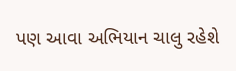પણ આવા અભિયાન ચાલુ રહેશે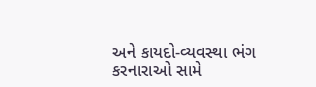અને કાયદો-વ્યવસ્થા ભંગ કરનારાઓ સામે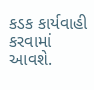કડક કાર્યવાહી કરવામાં આવશે.